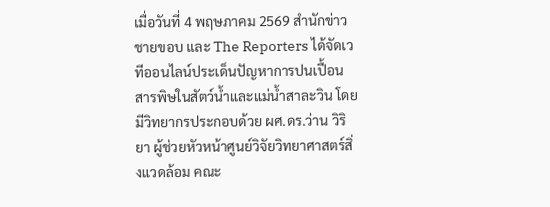เมื่อวันที่ 4 พฤษภาคม 2569 สำนักข่าวชายขอบ และ The Reporters ได้จัดเวทีออนไลน์ประเด็นปัญหาการปนเปื้อนสารพิษในสัตว์น้ำและแม่น้ำสาละวิน โดยมีวิทยากรประกอบด้วย ผศ.ดร.ว่าน วิริยา ผู้ช่วยหัวหน้าศูนย์วิจัยวิทยาศาสตร์สิ่งแวดล้อม คณะ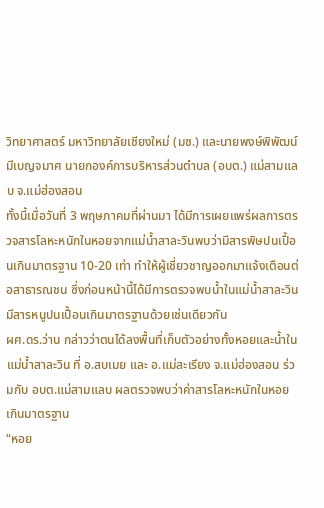วิทยาศาสตร์ มหาวิทยาลัยเชียงใหม่ (มช.) และนายพงษ์พิพัฒน์ มีเบญจมาศ นายกองค์การบริหารส่วนตำบล (อบต.) แม่สามแลบ จ.แม่ฮ่องสอน
ทั้งนี้เมื่อวันที่ 3 พฤษภาคมที่ผ่านมา ได้มีการเผยแพร่ผลการตรวจสารโลหะหนักในหอยจากแม่น้ำสาละวินพบว่ามีสารพิษปนเปื้อนเกินมาตรฐาน 10-20 เท่า ทำให้ผู้เชี่ยวชาญออกมาแจ้งเตือนต่อสาธารณชน ซึ่งก่อนหน้านี้ได้มีการตรวจพบน้ำในแม่น้ำสาละวินมีสารหนูปนเปื้อนเกินมาตรฐานด้วยเช่นเดียวกัน
ผศ.ดร.ว่าน กล่าวว่าตนได้ลงพื้นที่เก็บตัวอย่างทั้งหอยและน้ำในแม่น้ำสาละวิน ที่ อ.สบเมย และ อ.แม่สะเรียง จ.แม่ฮ่องสอน ร่วมกับ อบต.แม่สามแลบ ผลตรวจพบว่าค่าสารโลหะหนักในหอยเกินมาตรฐาน
“หอย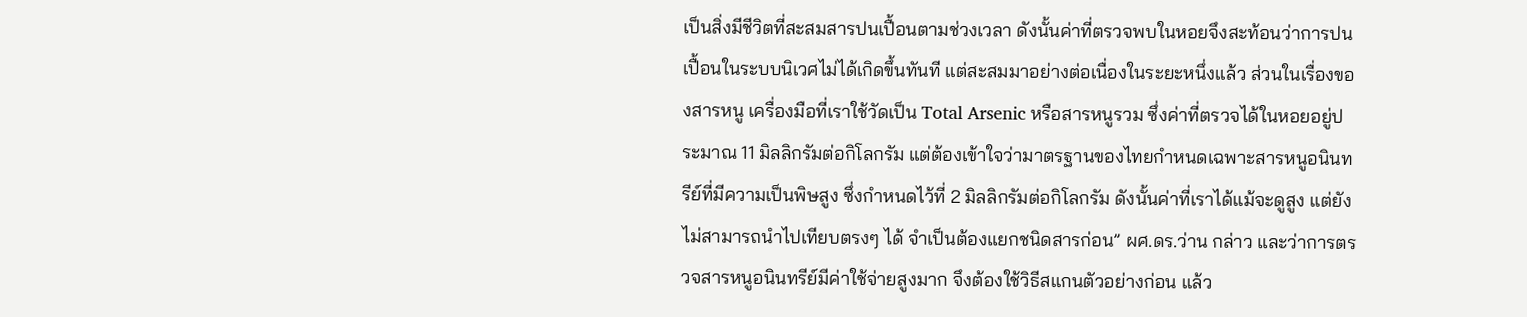เป็นสิ่งมีชีวิตที่สะสมสารปนเปื้อนตามช่วงเวลา ดังนั้นค่าที่ตรวจพบในหอยจึงสะท้อนว่าการปนเปื้อนในระบบนิเวศไม่ได้เกิดขึ้นทันที แต่สะสมมาอย่างต่อเนื่องในระยะหนึ่งแล้ว ส่วนในเรื่องของสารหนู เครื่องมือที่เราใช้วัดเป็น Total Arsenic หรือสารหนูรวม ซึ่งค่าที่ตรวจได้ในหอยอยู่ประมาณ 11 มิลลิกรัมต่อกิโลกรัม แต่ต้องเข้าใจว่ามาตรฐานของไทยกำหนดเฉพาะสารหนูอนินทรีย์ที่มีความเป็นพิษสูง ซึ่งกำหนดไว้ที่ 2 มิลลิกรัมต่อกิโลกรัม ดังนั้นค่าที่เราได้แม้จะดูสูง แต่ยังไม่สามารถนำไปเทียบตรงๆ ได้ จำเป็นต้องแยกชนิดสารก่อน” ผศ.ดร.ว่าน กล่าว และว่าการตรวจสารหนูอนินทรีย์มีค่าใช้จ่ายสูงมาก จึงต้องใช้วิธีสแกนตัวอย่างก่อน แล้ว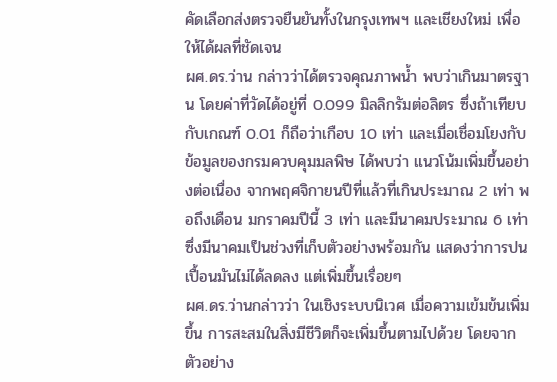คัดเลือกส่งตรวจยืนยันทั้งในกรุงเทพฯ และเชียงใหม่ เพื่อให้ได้ผลที่ชัดเจน
ผศ.ดร.ว่าน กล่าวว่าได้ตรวจคุณภาพน้ำ พบว่าเกินมาตรฐาน โดยค่าที่วัดได้อยู่ที่ 0.099 มิลลิกรัมต่อลิตร ซึ่งถ้าเทียบกับเกณฑ์ 0.01 ก็ถือว่าเกือบ 10 เท่า และเมื่อเชื่อมโยงกับข้อมูลของกรมควบคุมมลพิษ ได้พบว่า แนวโน้มเพิ่มขึ้นอย่างต่อเนื่อง จากพฤศจิกายนปีที่แล้วที่เกินประมาณ 2 เท่า พอถึงเดือน มกราคมปีนี้ 3 เท่า และมีนาคมประมาณ 6 เท่า ซึ่งมีนาคมเป็นช่วงที่เก็บตัวอย่างพร้อมกัน แสดงว่าการปนเปื้อนมันไม่ได้ลดลง แต่เพิ่มขึ้นเรื่อยๆ
ผศ.ดร.ว่านกล่าวว่า ในเชิงระบบนิเวศ เมื่อความเข้มข้นเพิ่มขึ้น การสะสมในสิ่งมีชีวิตก็จะเพิ่มขึ้นตามไปด้วย โดยจากตัวอย่าง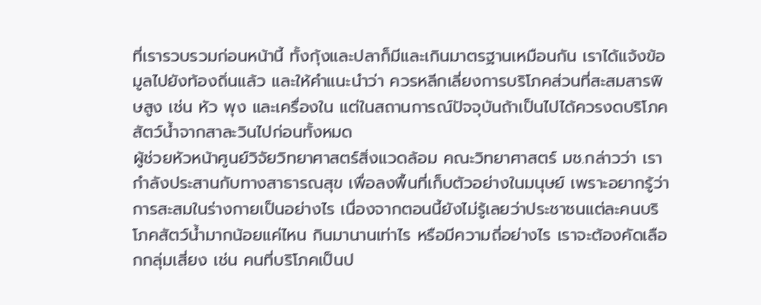ที่เรารวบรวมก่อนหน้านี้ ทั้งกุ้งและปลาก็มีและเกินมาตรฐานเหมือนกัน เราได้แจ้งข้อมูลไปยังท้องถิ่นแล้ว และให้คำแนะนำว่า ควรหลีกเลี่ยงการบริโภคส่วนที่สะสมสารพิษสูง เช่น หัว พุง และเครื่องใน แต่ในสถานการณ์ปัจจุบันถ้าเป็นไปได้ควรงดบริโภคสัตว์น้ำจากสาละวินไปก่อนทั้งหมด
ผู้ช่วยหัวหน้าศูนย์วิจัยวิทยาศาสตร์สิ่งแวดล้อม คณะวิทยาศาสตร์ มช.กล่าวว่า เรากำลังประสานกับทางสาธารณสุข เพื่อลงพื้นที่เก็บตัวอย่างในมนุษย์ เพราะอยากรู้ว่าการสะสมในร่างกายเป็นอย่างไร เนื่องจากตอนนี้ยังไม่รู้เลยว่าประชาชนแต่ละคนบริโภคสัตว์น้ำมากน้อยแค่ไหน กินมานานเท่าไร หรือมีความถี่อย่างไร เราจะต้องคัดเลือกกลุ่มเสี่ยง เช่น คนที่บริโภคเป็นป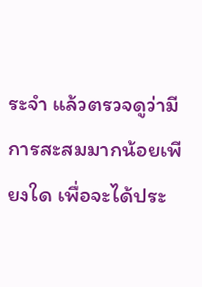ระจำ แล้วตรวจดูว่ามีการสะสมมากน้อยเพียงใด เพื่อจะได้ประ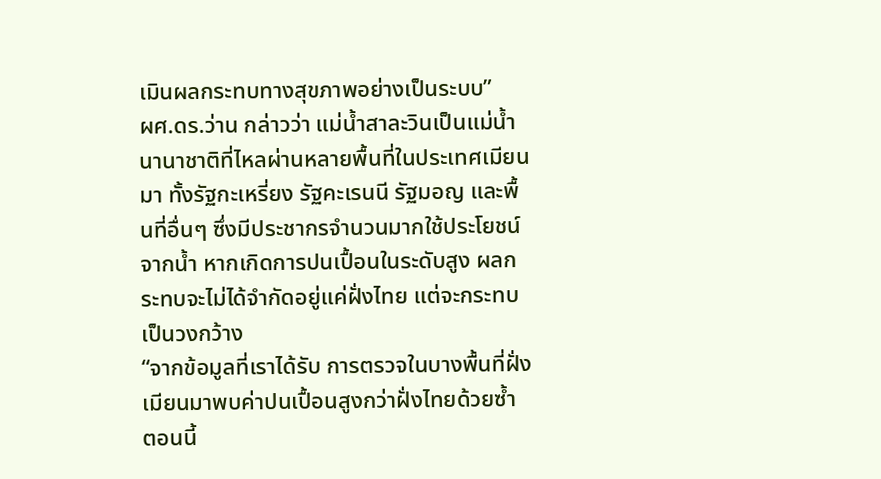เมินผลกระทบทางสุขภาพอย่างเป็นระบบ”
ผศ.ดร.ว่าน กล่าวว่า แม่น้ำสาละวินเป็นแม่น้ำนานาชาติที่ไหลผ่านหลายพื้นที่ในประเทศเมียนมา ทั้งรัฐกะเหรี่ยง รัฐคะเรนนี รัฐมอญ และพื้นที่อื่นๆ ซึ่งมีประชากรจำนวนมากใช้ประโยชน์จากน้ำ หากเกิดการปนเปื้อนในระดับสูง ผลกระทบจะไม่ได้จำกัดอยู่แค่ฝั่งไทย แต่จะกระทบเป็นวงกว้าง
“จากข้อมูลที่เราได้รับ การตรวจในบางพื้นที่ฝั่งเมียนมาพบค่าปนเปื้อนสูงกว่าฝั่งไทยด้วยซ้ำ ตอนนี้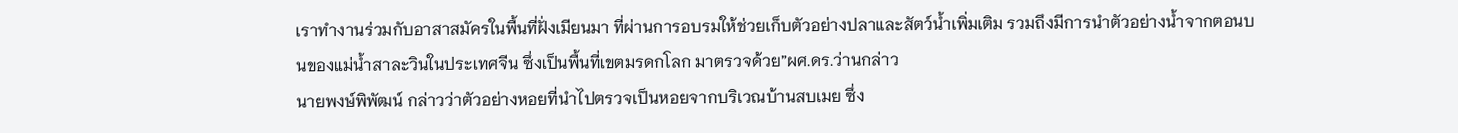เราทำงานร่วมกับอาสาสมัครในพื้นที่ฝั่งเมียนมา ที่ผ่านการอบรมให้ช่วยเก็บตัวอย่างปลาและสัตว์น้ำเพิ่มเติม รวมถึงมีการนำตัวอย่างน้ำจากตอนบนของแม่น้ำสาละวินในประเทศจีน ซึ่งเป็นพื้นที่เขตมรดกโลก มาตรวจด้วย”ผศ.ดร.ว่านกล่าว
นายพงษ์พิพัฒน์ กล่าวว่าตัวอย่างหอยที่นำไปตรวจเป็นหอยจากบริเวณบ้านสบเมย ซึ่ง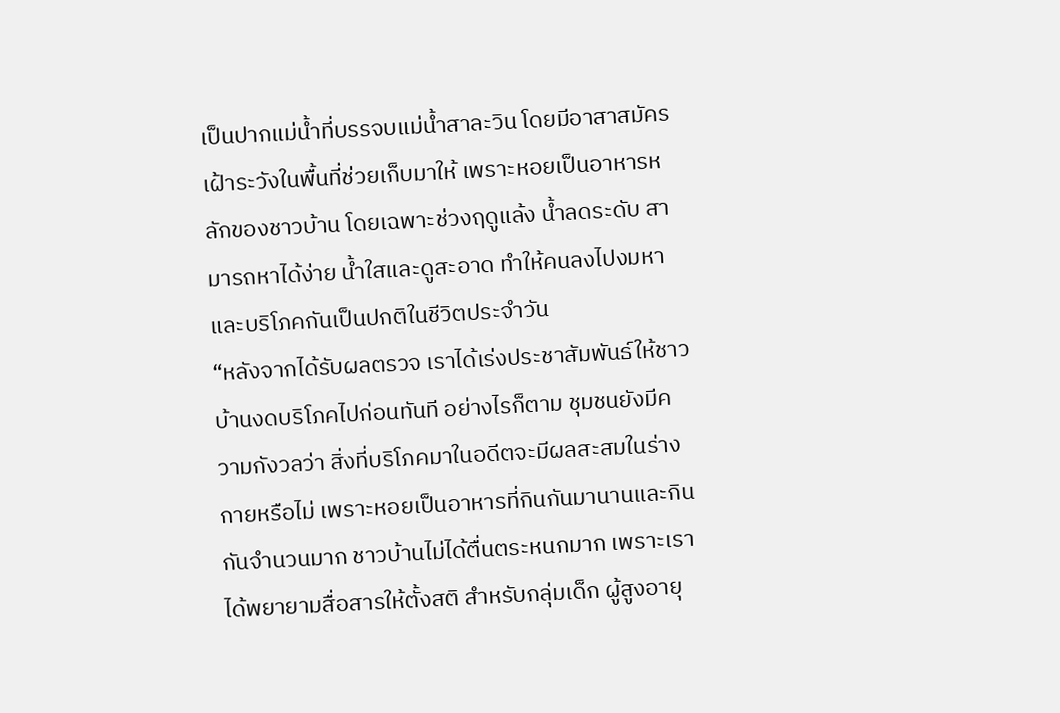เป็นปากแม่น้ำที่บรรจบแม่น้ำสาละวิน โดยมีอาสาสมัครเฝ้าระวังในพื้นที่ช่วยเก็บมาให้ เพราะหอยเป็นอาหารหลักของชาวบ้าน โดยเฉพาะช่วงฤดูแล้ง น้ำลดระดับ สามารถหาได้ง่าย น้ำใสและดูสะอาด ทำให้คนลงไปงมหาและบริโภคกันเป็นปกติในชีวิตประจำวัน
“หลังจากได้รับผลตรวจ เราได้เร่งประชาสัมพันธ์ให้ชาวบ้านงดบริโภคไปก่อนทันที อย่างไรก็ตาม ชุมชนยังมีความกังวลว่า สิ่งที่บริโภคมาในอดีตจะมีผลสะสมในร่างกายหรือไม่ เพราะหอยเป็นอาหารที่กินกันมานานและกินกันจำนวนมาก ชาวบ้านไม่ได้ตื่นตระหนกมาก เพราะเราได้พยายามสื่อสารให้ตั้งสติ สำหรับกลุ่มเด็ก ผู้สูงอายุ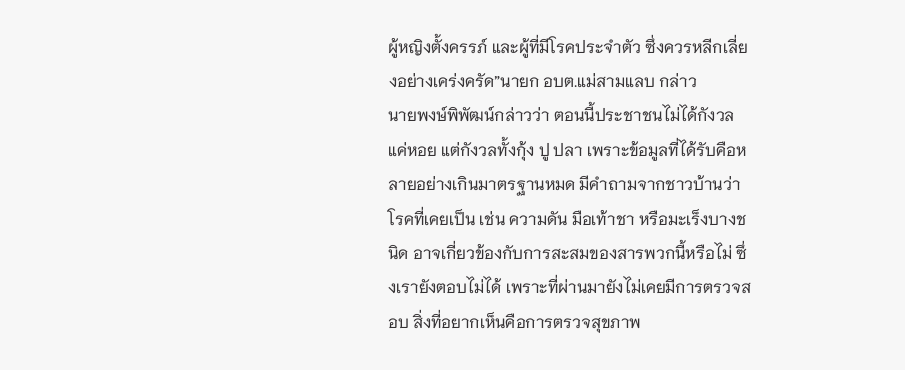ผู้หญิงตั้งครรภ์ และผู้ที่มีโรคประจำตัว ซึ่งควรหลีกเลี่ยงอย่างเคร่งครัด”นายก อบต.แม่สามแลบ กล่าว
นายพงษ์พิพัฒน์กล่าวว่า ตอนนี้ประชาชนไม่ได้กังวลแค่หอย แต่กังวลทั้งกุ้ง ปู ปลา เพราะข้อมูลที่ได้รับคือหลายอย่างเกินมาตรฐานหมด มีคำถามจากชาวบ้านว่าโรคที่เคยเป็น เช่น ความดัน มือเท้าชา หรือมะเร็งบางชนิด อาจเกี่ยวข้องกับการสะสมของสารพวกนี้หรือไม่ ซึ่งเรายังตอบไม่ได้ เพราะที่ผ่านมายังไม่เคยมีการตรวจสอบ สิ่งที่อยากเห็นคือการตรวจสุขภาพ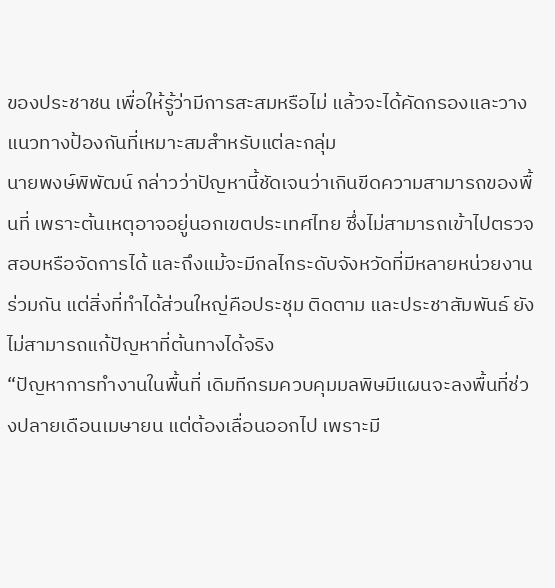ของประชาชน เพื่อให้รู้ว่ามีการสะสมหรือไม่ แล้วจะได้คัดกรองและวางแนวทางป้องกันที่เหมาะสมสำหรับแต่ละกลุ่ม
นายพงษ์พิพัฒน์ กล่าวว่าปัญหานี้ชัดเจนว่าเกินขีดความสามารถของพื้นที่ เพราะต้นเหตุอาจอยู่นอกเขตประเทศไทย ซึ่งไม่สามารถเข้าไปตรวจสอบหรือจัดการได้ และถึงแม้จะมีกลไกระดับจังหวัดที่มีหลายหน่วยงานร่วมกัน แต่สิ่งที่ทำได้ส่วนใหญ่คือประชุม ติดตาม และประชาสัมพันธ์ ยังไม่สามารถแก้ปัญหาที่ต้นทางได้จริง
“ปัญหาการทำงานในพื้นที่ เดิมทีกรมควบคุมมลพิษมีแผนจะลงพื้นที่ช่วงปลายเดือนเมษายน แต่ต้องเลื่อนออกไป เพราะมี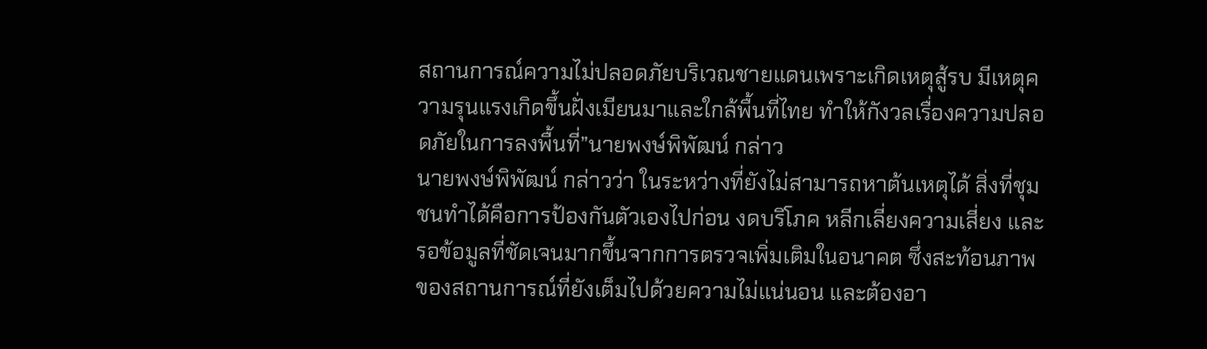สถานการณ์ความไม่ปลอดภัยบริเวณชายแดนเพราะเกิดเหตุสู้รบ มีเหตุความรุนแรงเกิดขึ้นฝั่งเมียนมาและใกล้พื้นที่ไทย ทำให้กังวลเรื่องความปลอดภัยในการลงพื้นที่”นายพงษ์พิพัฒน์ กล่าว
นายพงษ์พิพัฒน์ กล่าวว่า ในระหว่างที่ยังไม่สามารถหาต้นเหตุได้ สิ่งที่ชุมชนทำได้คือการป้องกันตัวเองไปก่อน งดบริโภค หลีกเลี่ยงความเสี่ยง และรอข้อมูลที่ชัดเจนมากขึ้นจากการตรวจเพิ่มเติมในอนาคต ซึ่งสะท้อนภาพของสถานการณ์ที่ยังเต็มไปด้วยความไม่แน่นอน และต้องอา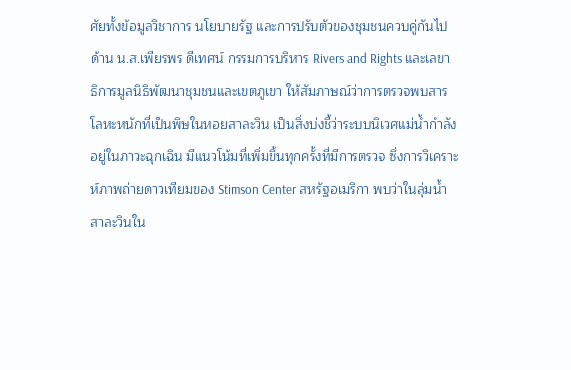ศัยทั้งข้อมูลวิชาการ นโยบายรัฐ และการปรับตัวของชุมชนควบคู่กันไป
ด้าน น.ส.เพียรพร ดีเทศน์ กรรมการบริหาร Rivers and Rights และเลขาธิการมูลนิธิพัฒนาชุมชนและเขตภูเขา ให้สัมภาษณ์ว่าการตรวจพบสารโลหะหนักที่เป็นพิษในหอยสาละวิน เป็นสิ่งบ่งชี้ว่าระบบนิเวศแม่น้ำกำลังอยู่ในภาวะฉุกเฉิน มีแนวโน้มที่เพิ่มขึ้นทุกครั้งที่มีการตรวจ ซึ่งการวิเคราะห์ภาพถ่ายดาวเทียมของ Stimson Center สหรัฐอเมริกา พบว่าในลุ่มน้ำสาละวินใน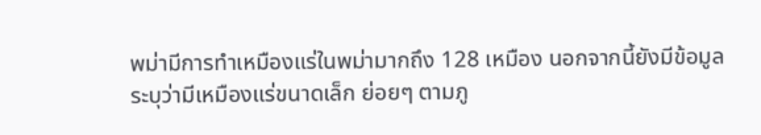พม่ามีการทำเหมืองแร่ในพม่ามากถึง 128 เหมือง นอกจากนี้ยังมีข้อมูลระบุว่ามีเหมืองแร่ขนาดเล็ก ย่อยๆ ตามภู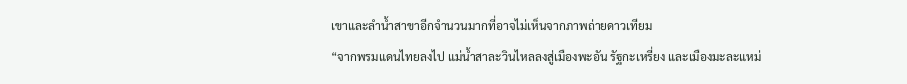เขาและลำน้ำสาขาอีกจำนวนมากที่อาจไม่เห็นจากภาพถ่ายดาวเทียม
“จากพรมแดนไทยลงไป แม่น้ำสาละวินไหลลงสู่เมืองพะอัน รัฐกะเหรี่ยง และเมืองมะละแหม่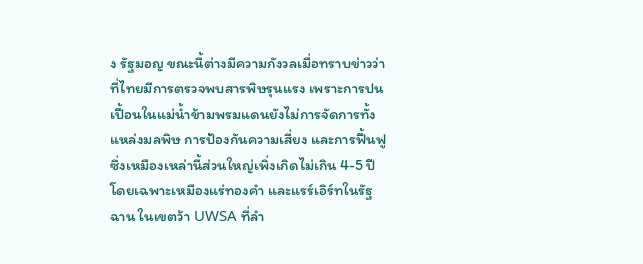ง รัฐมอญ ขณะนี้ต่างมีความกังวลเมื่อทราบข่าวว่าที่ไทยมีการตรวจพบสารพิษรุนแรง เพราะการปนเปื้อนในแม่น้ำข้ามพรมแดนยังไม่การจัดการทั้งแหล่งมลพิษ การป้องกันความเสี่ยง และการฟื้นฟู ซึ่งเหมืองเหล่านี้ส่วนใหญ่เพิ่งเกิดไม่เกิน 4-5 ปี โดยเฉพาะเหมืองแร่ทองคำ และแรร์เอิร์ทในรัฐฉาน ในเขตว้า UWSA ที่ลำ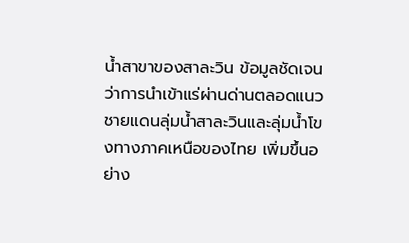น้ำสาขาของสาละวิน ข้อมูลชัดเจนว่าการนำเข้าแร่ผ่านด่านตลอดแนวชายแดนลุ่มน้ำสาละวินและลุ่มน้ำโขงทางภาคเหนือของไทย เพิ่มขึ้นอย่าง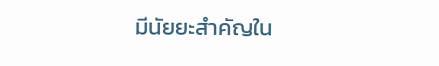มีนัยยะสำคัญใน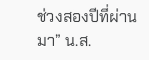ช่วงสองปีที่ผ่านมา” น.ส.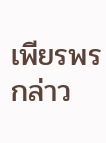เพียรพร กล่าว